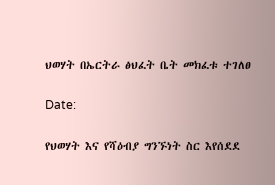ህወሃት በኤርትራ ፅህፈት ቤት መክፈቱ ተገለፀ

Date:

የህወሃት እና የሻዕብያ ግንኙነት ስር እየሰደደ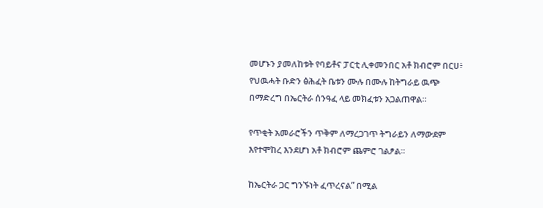መሆኑን ያመለከቱት የባይቶና ፓርቲ ሊቀመንበር አቶ ክብሮም በርሀ፥ የህዉሓት ቡድን ፅሕፈት ቤቱን ሙሉ በሙሉ ከትግራይ ዉጭ በማድረግ በኤርትራ ሰንዓፈ ላይ መክፈቱን አጋልጠዋል።

የጥቂት አመራሮችን ጥቅም ለማረጋገጥ ትግራይን ለማውደም እየተሞከረ እንደሆነ አቶ ክብሮም ጨምሮ ገልፆል።

ከኤርትራ ጋር ግንኙነት ፈጥረናል” በሚል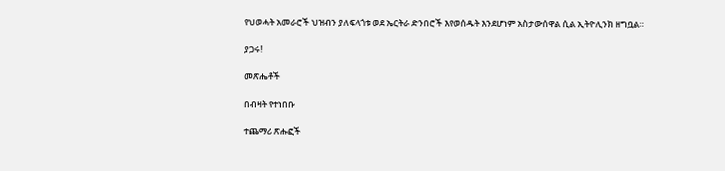የህወሓት አመራሮች ህዝብን ያለፍላጎቱ ወደ ኤርትራ ድንበሮች እየወሰዱት እንደሆነም አስታውሰዋል ሲል ኢትዮሊንክ ዘግቧል።

ያጋሩ!

መጽሔቶች

በብዛት የተነበቡ

ተጨማሪ ጽሑፎች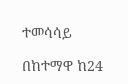ተመሳሳይ

በከተማዋ ከ24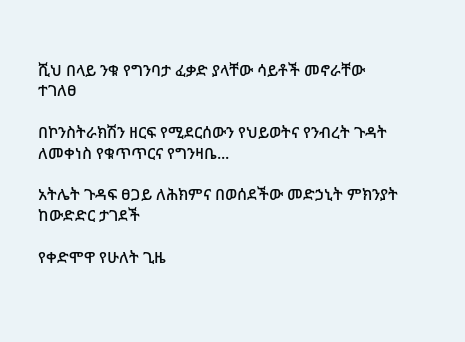ሺህ በላይ ንቁ የግንባታ ፈቃድ ያላቸው ሳይቶች መኖራቸው ተገለፀ

በኮንስትራክሽን ዘርፍ የሚደርሰውን የህይወትና የንብረት ጉዳት ለመቀነስ የቁጥጥርና የግንዛቤ...

አትሌት ጉዳፍ ፀጋይ ለሕክምና በወሰደችው መድኃኒት ምክንያት ከውድድር ታገደች

የቀድሞዋ የሁለት ጊዜ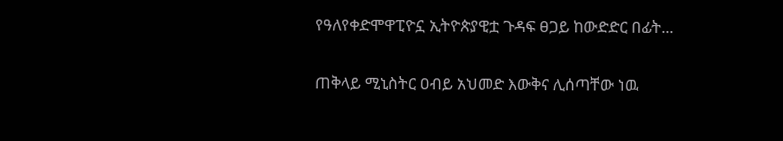የዓለየቀድሞዋፒዮኗ ኢትዮጵያዊቷ ጉዳፍ ፀጋይ ከውድድር በፊት...

ጠቅላይ ሚኒስትር ዐብይ አህመድ እውቅና ሊሰጣቸው ነዉ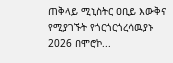ጠቅላይ ሚኒስትር ዐቢይ እውቅና የሚያገኙት የጎርጎርጎረሳዉያኑ 2026 በሞሮኮ...